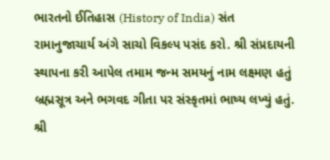ભારતનો ઈતિહાસ (History of India) સંત રામાનુજાચાર્ય અંગે સાચો વિકલ્પ પસંદ કરો. શ્રી સંપ્રદાયની સ્થાપના કરી આપેલ તમામ જન્મ સમયનું નામ લક્ષ્મણ હતું બ્રહ્મસૂત્ર અને ભગવદ ગીતા પર સંસ્કૃતમાં ભાષ્ય લખ્યું હતું. શ્રી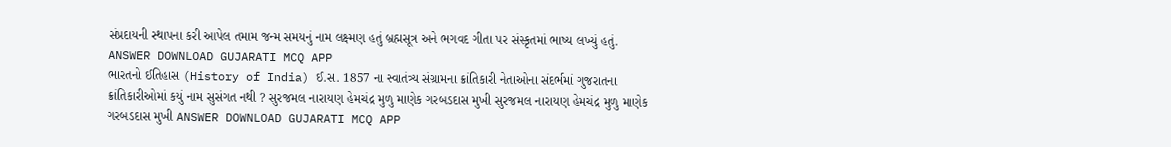સંપ્રદાયની સ્થાપના કરી આપેલ તમામ જન્મ સમયનું નામ લક્ષ્મણ હતું બ્રહ્મસૂત્ર અને ભગવદ ગીતા પર સંસ્કૃતમાં ભાષ્ય લખ્યું હતું. ANSWER DOWNLOAD GUJARATI MCQ APP
ભારતનો ઈતિહાસ (History of India) ઈ.સ. 1857 ના સ્વાતંત્ર્ય સંગ્રામના ક્રાંતિકારી નેતાઓના સંદર્ભમાં ગુજરાતના ક્રાંતિકારીઓમાં કયું નામ સુસંગત નથી ? સુરજમલ નારાયણ હેમચંદ્ર મુળુ માણેક ગરબડદાસ મુખી સુરજમલ નારાયણ હેમચંદ્ર મુળુ માણેક ગરબડદાસ મુખી ANSWER DOWNLOAD GUJARATI MCQ APP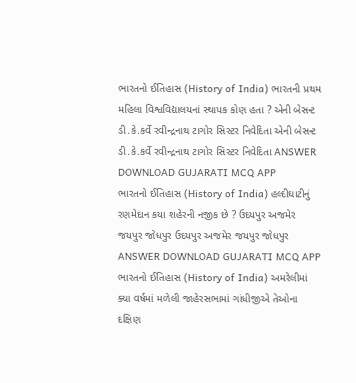ભારતનો ઈતિહાસ (History of India) ભારતની પ્રથમ મહિલા વિશ્વવિદ્યાલયનાં સ્થાપક કોણ હતા ? એની બેસન્ટ ડી.કે.કર્વે રવીન્દ્રનાથ ટાગોર સિસ્ટર નિવેદિતા એની બેસન્ટ ડી.કે.કર્વે રવીન્દ્રનાથ ટાગોર સિસ્ટર નિવેદિતા ANSWER DOWNLOAD GUJARATI MCQ APP
ભારતનો ઈતિહાસ (History of India) હલ્દીઘાટીનું રણમેદાન કયા શહેરની નજીક છે ? ઉદયપુર અજમેર જયપુર જોધપુર ઉદયપુર અજમેર જયપુર જોધપુર ANSWER DOWNLOAD GUJARATI MCQ APP
ભારતનો ઈતિહાસ (History of India) અમરેલીમાં ક્યા વર્ષમાં મળેલી જાહેરસભામાં ગાંધીજીએ તેઓના દક્ષિણ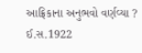આફ્રિકાના અનુભવો વર્ણવ્યા ? ઈ.સ.1922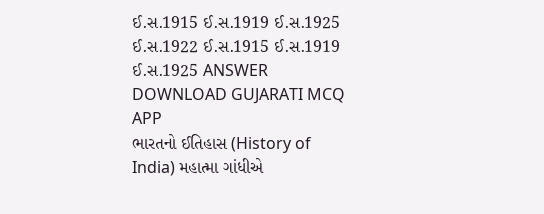ઈ.સ.1915 ઈ.સ.1919 ઈ.સ.1925 ઈ.સ.1922 ઈ.સ.1915 ઈ.સ.1919 ઈ.સ.1925 ANSWER DOWNLOAD GUJARATI MCQ APP
ભારતનો ઈતિહાસ (History of India) મહાત્મા ગાંધીએ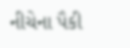નીચેના પૈકી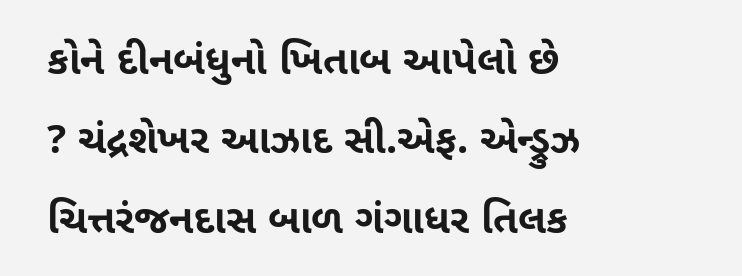કોને દીનબંધુનો ખિતાબ આપેલો છે ? ચંદ્રશેખર આઝાદ સી.એફ. એન્ડ્રુઝ ચિત્તરંજનદાસ બાળ ગંગાધર તિલક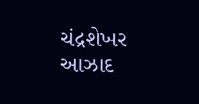ચંદ્રશેખર આઝાદ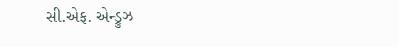સી.એફ. એન્ડ્રુઝ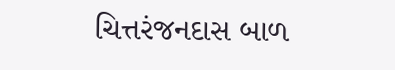ચિત્તરંજનદાસ બાળ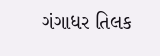ગંગાધર તિલક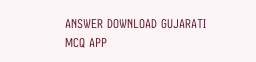ANSWER DOWNLOAD GUJARATI MCQ APP